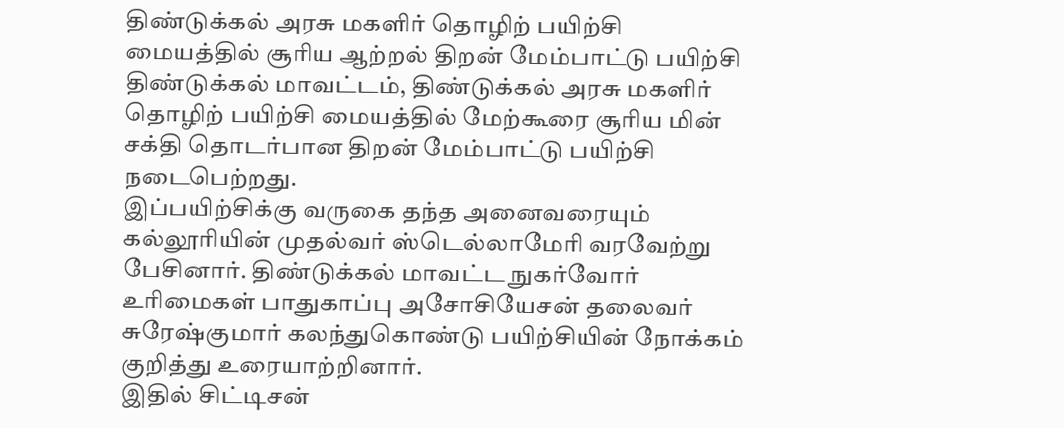திண்டுக்கல் அரசு மகளிர் தொழிற் பயிற்சி மையத்தில் சூரிய ஆற்றல் திறன் மேம்பாட்டு பயிற்சி
திண்டுக்கல் மாவட்டம், திண்டுக்கல் அரசு மகளிர் தொழிற் பயிற்சி மையத்தில் மேற்கூரை சூரிய மின் சக்தி தொடர்பான திறன் மேம்பாட்டு பயிற்சி நடைபெற்றது.
இப்பயிற்சிக்கு வருகை தந்த அனைவரையும் கல்லூரியின் முதல்வர் ஸ்டெல்லாமேரி வரவேற்று பேசினார். திண்டுக்கல் மாவட்ட நுகர்வோர் உரிமைகள் பாதுகாப்பு அசோசியேசன் தலைவர் சுரேஷ்குமார் கலந்துகொண்டு பயிற்சியின் நோக்கம் குறித்து உரையாற்றினார்.
இதில் சிட்டிசன்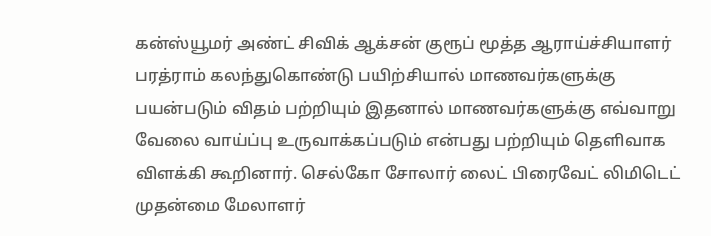கன்ஸ்யூமர் அண்ட் சிவிக் ஆக்சன் குரூப் மூத்த ஆராய்ச்சியாளர் பரத்ராம் கலந்துகொண்டு பயிற்சியால் மாணவர்களுக்கு பயன்படும் விதம் பற்றியும் இதனால் மாணவர்களுக்கு எவ்வாறு வேலை வாய்ப்பு உருவாக்கப்படும் என்பது பற்றியும் தெளிவாக விளக்கி கூறினார். செல்கோ சோலார் லைட் பிரைவேட் லிமிடெட் முதன்மை மேலாளர்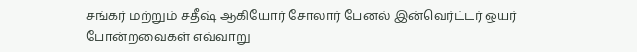சங்கர் மற்றும் சதீஷ் ஆகியோர் சோலார் பேனல் இன்வெர்ட்டர் ஒயர் போன்றவைகள் எவ்வாறு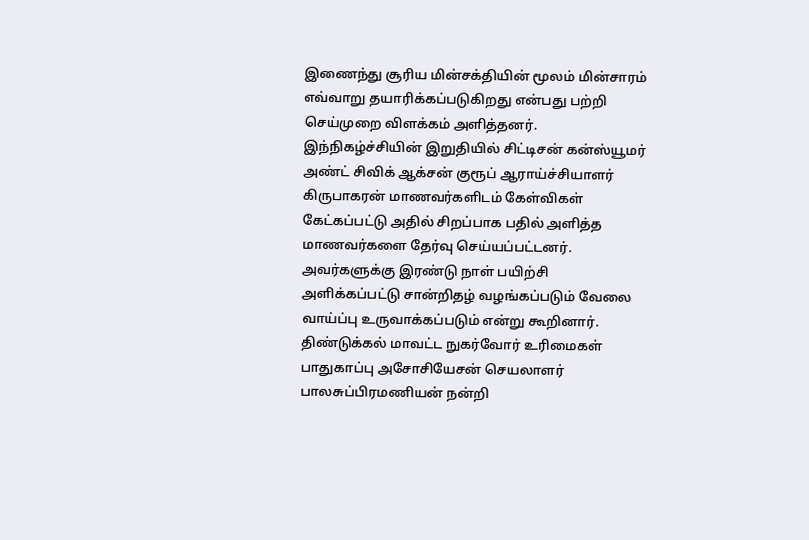இணைந்து சூரிய மின்சக்தியின் மூலம் மின்சாரம் எவ்வாறு தயாரிக்கப்படுகிறது என்பது பற்றி செய்முறை விளக்கம் அளித்தனர்.
இந்நிகழ்ச்சியின் இறுதியில் சிட்டிசன் கன்ஸ்யூமர் அண்ட் சிவிக் ஆக்சன் குரூப் ஆராய்ச்சியாளர் கிருபாகரன் மாணவர்களிடம் கேள்விகள் கேட்கப்பட்டு அதில் சிறப்பாக பதில் அளித்த மாணவர்களை தேர்வு செய்யப்பட்டனர். அவர்களுக்கு இரண்டு நாள் பயிற்சி அளிக்கப்பட்டு சான்றிதழ் வழங்கப்படும் வேலை வாய்ப்பு உருவாக்கப்படும் என்று கூறினார்.
திண்டுக்கல் மாவட்ட நுகர்வோர் உரிமைகள் பாதுகாப்பு அசோசியேசன் செயலாளர் பாலசுப்பிரமணியன் நன்றி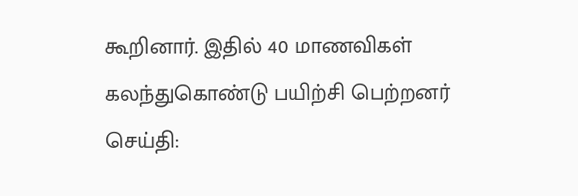கூறினார். இதில் 40 மாணவிகள் கலந்துகொண்டு பயிற்சி பெற்றனர்
செய்தி: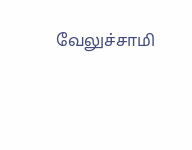வேலுச்சாமி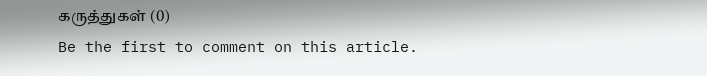கருத்துகள் (0)
Be the first to comment on this article.